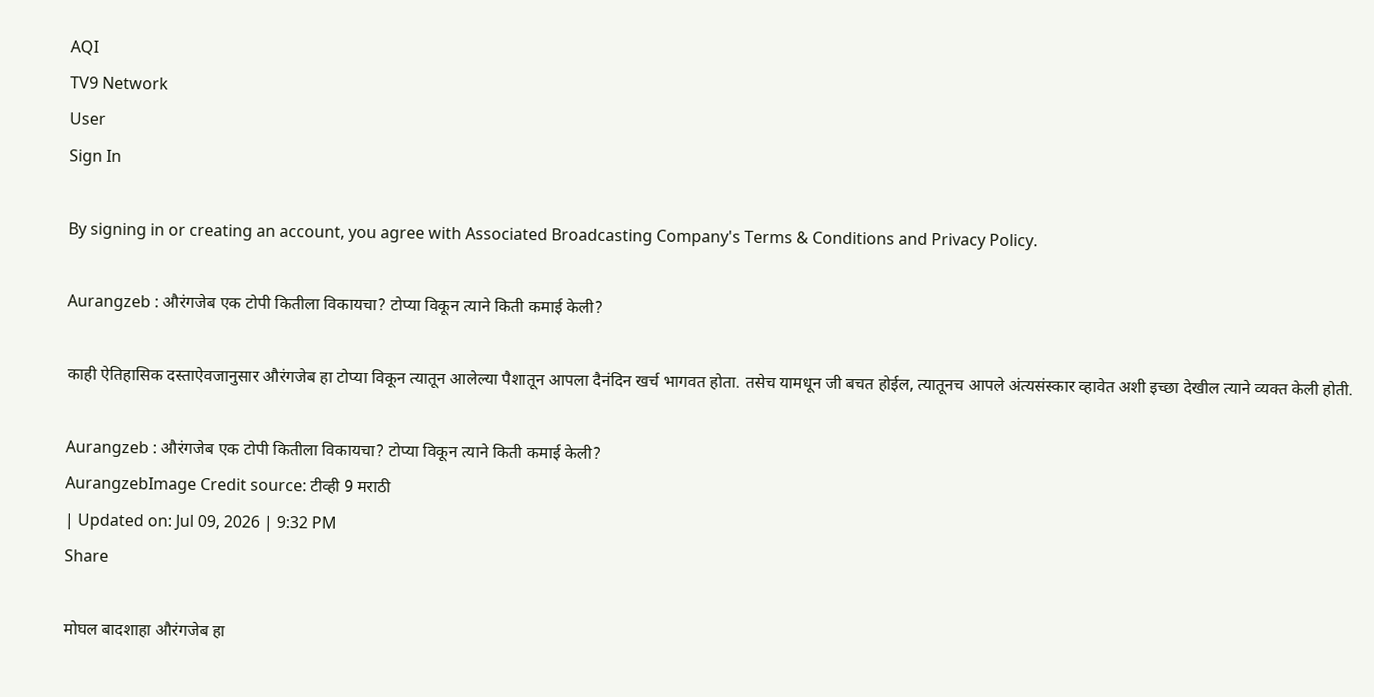AQI
TV9 Network
User
Sign In

By signing in or creating an account, you agree with Associated Broadcasting Company's Terms & Conditions and Privacy Policy.

Aurangzeb : औरंगजेब एक टोपी कितीला विकायचा? टोप्या विकून त्याने किती कमाई केली?

काही ऐतिहासिक दस्ताऐवजानुसार औरंगजेब हा टोप्या विकून त्यातून आलेल्या पैशातून आपला दैनंदिन खर्च भागवत होता. तसेच यामधून जी बचत होईल, त्यातूनच आपले अंत्यसंस्कार व्हावेत अशी इच्छा देखील त्याने व्यक्त केली होती.

Aurangzeb : औरंगजेब एक टोपी कितीला विकायचा? टोप्या विकून त्याने किती कमाई केली?
AurangzebImage Credit source: टीव्ही 9 मराठी
| Updated on: Jul 09, 2026 | 9:32 PM
Share

मोघल बादशाहा औरंगजेब हा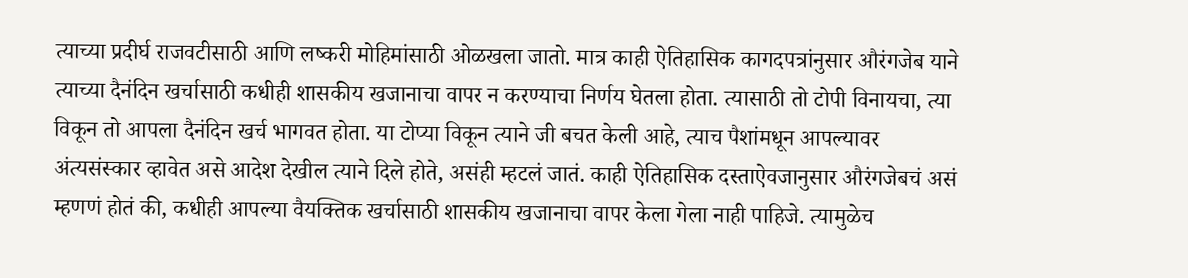त्याच्या प्रदीर्घ राजवटीसाठी आणि लष्करी मोहिमांसाठी ओळखला जातो. मात्र काही ऐतिहासिक कागदपत्रांनुसार औरंगजेब याने त्याच्या दैनंदिन खर्चासाठी कधीही शासकीय खजानाचा वापर न करण्याचा निर्णय घेतला होता. त्यासाठी तो टोपी विनायचा, त्या विकून तो आपला दैनंदिन खर्च भागवत होता. या टोप्या विकून त्याने जी बचत केली आहे, त्याच पैशांमधून आपल्यावर अंत्यसंस्कार व्हावेत असे आदेश देखील त्याने दिले होते, असंही म्हटलं जातं. काही ऐतिहासिक दस्ताऐवजानुसार औरंगजेबचं असं म्हणणं होतं की, कधीही आपल्या वैयक्तिक खर्चासाठी शासकीय खजानाचा वापर केला गेला नाही पाहिजे. त्यामुळेच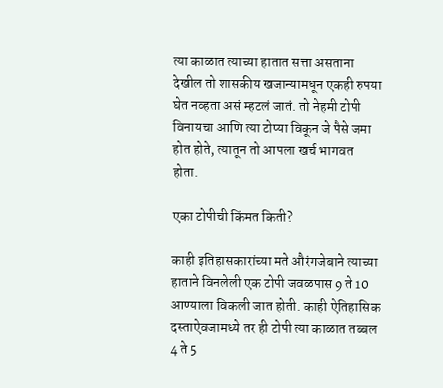त्या काळात त्याच्या हातात सत्ता असताना देखील तो शासकीय खजान्यामधून एकही रुपया घेत नव्हता असं म्हटलं जातं. तो नेहमी टोपी विनायचा आणि त्या टोप्या विकून जे पैसे जमा होत होते, त्यातून तो आपला खर्च भागवत होता.

एका टोपीची किंमत किती?

काही इतिहासकारांच्या मते औरंगजेबाने त्याच्या हाताने विनलेली एक टोपी जवळपास 9 ते 10 आण्याला विकली जात होती. काही ऐतिहासिक दस्ताऐवजामध्ये तर ही टोपी त्या काळात तब्बल 4 ते 5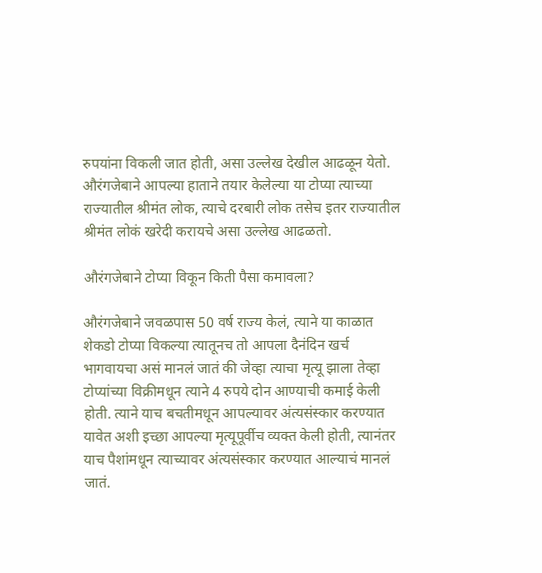रुपयांना विकली जात होती, असा उल्लेख देखील आढळून येतो. औरंगजेबाने आपल्या हाताने तयार केलेल्या या टोप्या त्याच्या राज्यातील श्रीमंत लोक, त्याचे दरबारी लोक तसेच इतर राज्यातील श्रीमंत लोकं खरेदी करायचे असा उल्लेख आढळतो.

औरंगजेबाने टोप्या विकून किती पैसा कमावला?

औरंगजेबाने जवळपास 50 वर्ष राज्य केलं, त्याने या काळात शेकडो टोप्या विकल्या त्यातूनच तो आपला दैनंदिन खर्च भागवायचा असं मानलं जातं की जेव्हा त्याचा मृत्यू झाला तेव्हा टोप्यांच्या विक्रीमधून त्याने 4 रुपये दोन आण्याची कमाई केली होती. त्याने याच बचतीमधून आपल्यावर अंत्यसंस्कार करण्यात यावेत अशी इच्छा आपल्या मृत्यूपूर्वीच व्यक्त केली होती, त्यानंतर याच पैशांमधून त्याच्यावर अंत्यसंस्कार करण्यात आल्याचं मानलं जातं.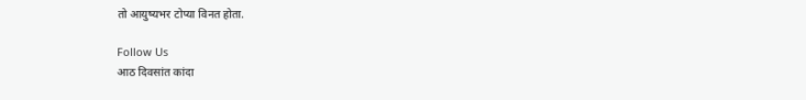तो आयुष्यभर टोप्या विनत होता.

Follow Us
आठ दिवसांत कांदा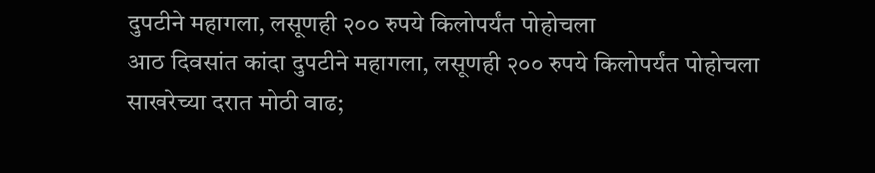दुपटीने महागला, लसूणही २०० रुपये किलोपर्यंत पोहोचला
आठ दिवसांत कांदा दुपटीने महागला, लसूणही २०० रुपये किलोपर्यंत पोहोचला
साखरेच्या दरात मोठी वाढ;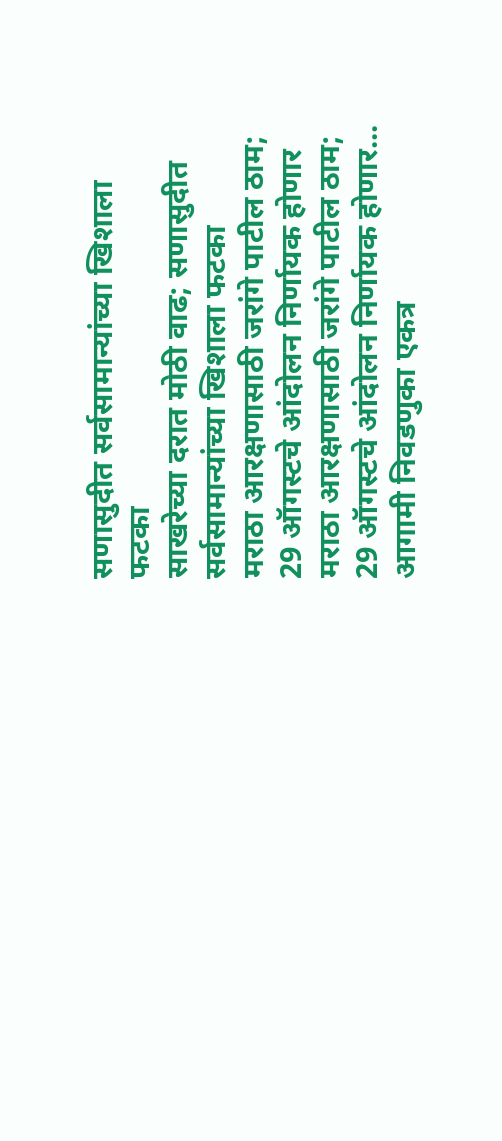सणासुदीत सर्वसामान्यांच्या खिशाला फटका
साखरेच्या दरात मोठी वाढ; सणासुदीत सर्वसामान्यांच्या खिशाला फटका
मराठा आरक्षणासाठी जरांगे पाटील ठाम; 29 ऑगस्टचे आंदोलन निर्णायक होणार
मराठा आरक्षणासाठी जरांगे पाटील ठाम; 29 ऑगस्टचे आंदोलन निर्णायक होणार...
आगामी निवडणुका एकत्र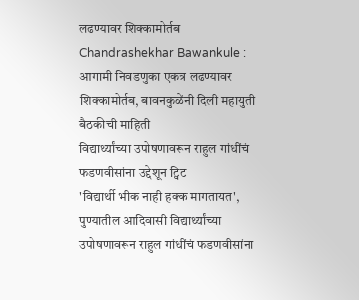लढण्यावर शिक्कामोर्तब
Chandrashekhar Bawankule : आगामी निवडणुका एकत्र लढण्यावर शिक्कामोर्तब, बावनकुळेंनी दिली महायुती बैठकीची माहिती
विद्यार्थ्यांच्या उपोषणावरून राहुल गांधींचं फडणवीसांना उद्देशून ट्विट
'विद्यार्थी भीक नाही हक्क मागतायत', पुण्यातील आदिवासी विद्यार्थ्यांच्या उपोषणावरून राहुल गांधींचं फडणवीसांना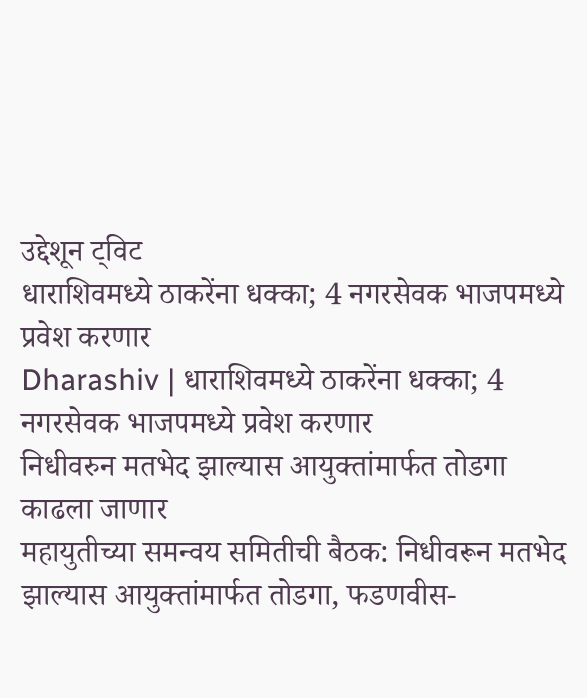उद्देशून ट्विट
धाराशिवमध्ये ठाकरेंना धक्का; 4 नगरसेवक भाजपमध्ये प्रवेश करणार
Dharashiv | धाराशिवमध्ये ठाकरेंना धक्का; 4 नगरसेवक भाजपमध्ये प्रवेश करणार
निधीवरुन मतभेद झाल्यास आयुक्तांमार्फत तोडगा काढला जाणार
महायुतीच्या समन्वय समितीची बैठक: निधीवरून मतभेद झाल्यास आयुक्तांमार्फत तोडगा, फडणवीस-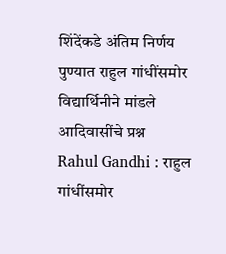शिंदेंकडे अंतिम निर्णय
पुण्यात राहुल गांधींसमोर विद्यार्थिनीने मांडले आदिवासींचे प्रश्न
Rahul Gandhi : राहुल गांधींसमोर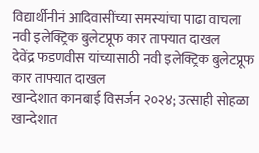विद्यार्थीनीनं आदिवासींच्या समस्यांचा पाढा वाचला
नवी इलेक्ट्रिक बुलेटप्रूफ कार ताफ्यात दाखल
देवेंद्र फडणवीस यांच्यासाठी नवी इलेक्ट्रिक बुलेटप्रूफ कार ताफ्यात दाखल
खान्देशात कानबाई विसर्जन २०२४; उत्साही सोहळा
खान्देशात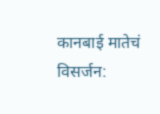कानबाई मातेचं विसर्जन: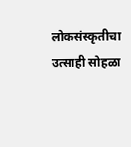लोकसंस्कृतीचा उत्साही सोहळा